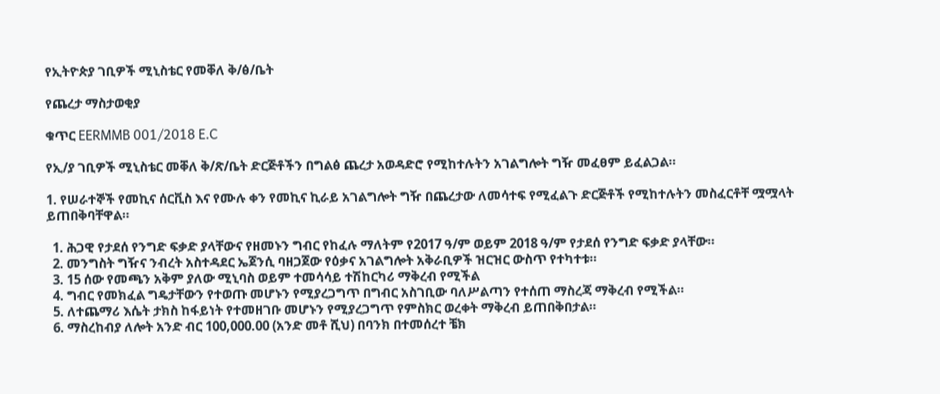የኢትዮጵያ ገቢዎች ሚኒስቴር የመቐለ ቅ/ፅ/ቤት

የጨረታ ማስታወቂያ

ቁጥር EERMMB 001/2018 E.C

የኢ/ያ ገቢዎች ሚኒስቴር መቐለ ቅ/ጽ/ቤት ድርጅቶችን በግልፅ ጨረታ አወዳድሮ የሚከተሉትን አገልግሎት ግዥ መፈፀም ይፈልጋል።

1. የሠራተኞች የመኪና ሰርቪስ እና የሙሉ ቀን የመኪና ኪራይ አገልግሎት ግዥ በጨረታው ለመሳተፍ የሚፈልጉ ድርጅቶች የሚከተሉትን መስፈርቶቸ ሟሟላት ይጠበቅባቸዋል።

  1. ሕጋዊ የታደሰ የንግድ ፍቃድ ያላቸውና የዘመኑን ግብር የከፈሉ ማለትም የ2017 ዓ/ም ወይም 2018 ዓ/ም የታደሰ የንግድ ፍቃድ ያላቸው።
  2. መንግስት ግዥና ንብረት አስተዳደር ኤጀንሲ ባዘጋጀው የዕቃና አገልግሎት አቅራቢዎች ዝርዝር ውስጥ የተካተቱ።
  3. 15 ሰው የመጫን አቅም ያለው ሚኒባስ ወይም ተመሳሳይ ተሽከርካሪ ማቅረብ የሚችል
  4. ግብር የመክፈል ግዴታቸውን የተወጡ መሆኑን የሚያረጋግጥ በግብር አስገቢው ባለሥልጣን የተሰጠ ማስረጃ ማቅረብ የሚችል።
  5. ለተጨማሪ እሴት ታክስ ከፋይነት የተመዘገቡ መሆኑን የሚያረጋግጥ የምስክር ወረቀት ማቅረብ ይጠበቅበታል።
  6. ማስረከብያ ለሎት አንድ ብር 100,000.00 (አንድ መቶ ሺህ) በባንክ በተመሰረተ ቼክ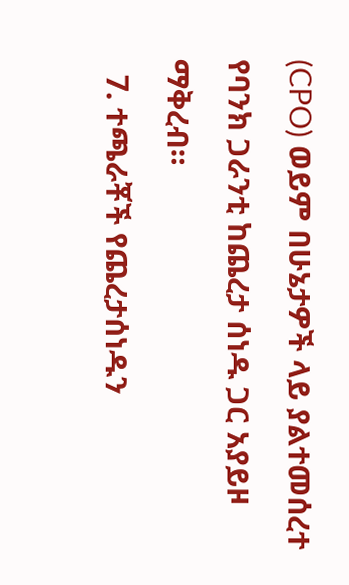(CPO) ወይም በሁኔታዎች ላይ ያልተመሰረተ የባንክ ጋራንቲ ከጨረታ ሰነዱ ጋር አያይዞ ማቅረብ።
  7. ተጫራቾች የጨረታሰነዱን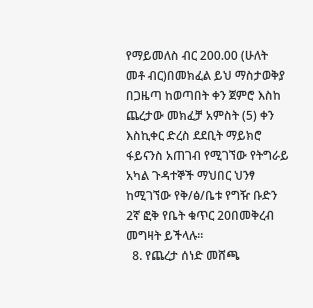የማይመለስ ብር 200.00 (ሁለት መቶ ብር)በመክፈል ይህ ማስታወቅያ በጋዜጣ ከወጣበት ቀን ጀምሮ እስከ ጨረታው መክፈቻ አምስት (5) ቀን እስኪቀር ድረስ ደደቢት ማይክሮ ፋይናንስ አጠገብ የሚገኘው የትግራይ አካል ጉዳተኞች ማህበር ህንፃ ከሚገኘው የቅ/ፅ/ቤቱ የግዥ ቡድን 2ኛ ፎቅ የቤት ቁጥር 20በመቅረብ መግዛት ይችላሉ።
  8. የጨረታ ሰነድ መሸጫ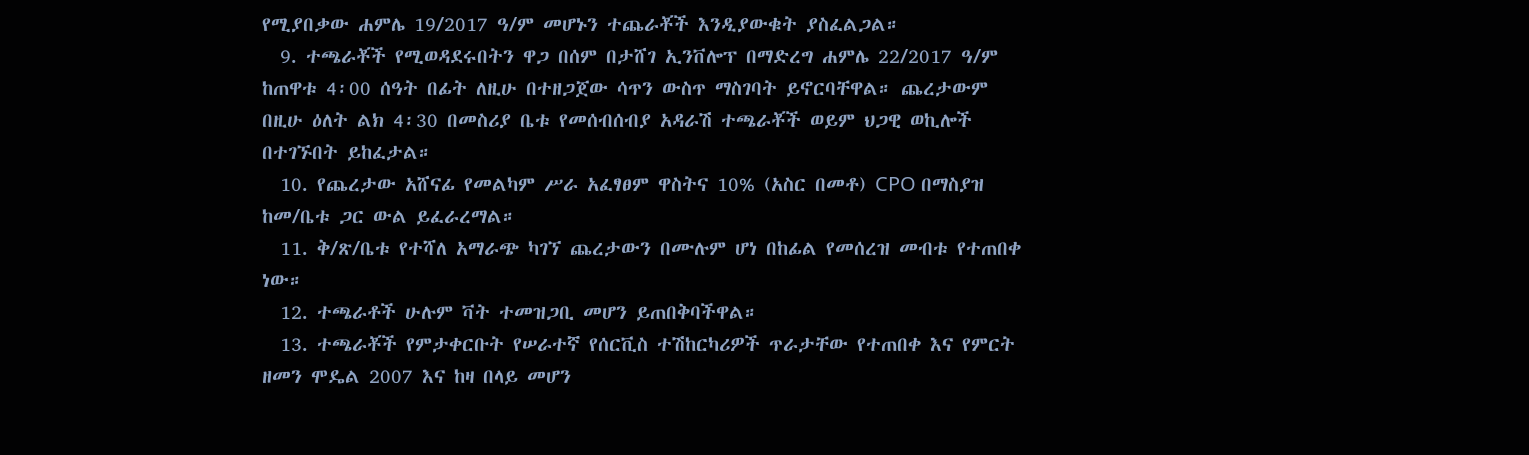የሚያበቃው ሐምሌ 19/2017 ዓ/ም መሆኑን ተጨራቾች እንዲያውቁት ያስፈልጋል።
  9. ተጫራቾች የሚወዳደሩበትን ዋጋ በሰም በታሸገ ኢንቨሎፕ በማድረግ ሐምሌ 22/2017 ዓ/ም ከጠዋቱ 4፡00 ሰዓት በፊት ለዚሁ በተዘጋጀው ሳጥን ውስጥ ማስገባት ይኖርባቸዋል። ጨረታውም በዚሁ ዕለት ልክ 4፡30 በመስሪያ ቤቱ የመሰብሰብያ አዳራሽ ተጫራቾች ወይም ህጋዊ ወኪሎች በተገኙበት ይከፈታል።
  10. የጨረታው አሸናፊ የመልካም ሥራ አፈፃፀም ዋስትና 10% (አስር በመቶ) CPO በማስያዝ ከመ/ቤቱ ጋር ውል ይፈራረማል።
  11. ቅ/ጽ/ቤቱ የተሻለ አማራጭ ካገኘ ጨረታውን በሙሉም ሆነ በከፊል የመሰረዝ መብቱ የተጠበቀ ነው።
  12. ተጫራቶች ሁሉም ቫት ተመዝጋቢ መሆን ይጠበቅባችዋል።
  13. ተጫራቾች የምታቀርቡት የሠራተኛ የሰርቪስ ተሽከርካሪዎች ጥራታቸው የተጠበቀ እና የምርት ዘመን ሞዴል 2007 እና ከዛ በላይ መሆን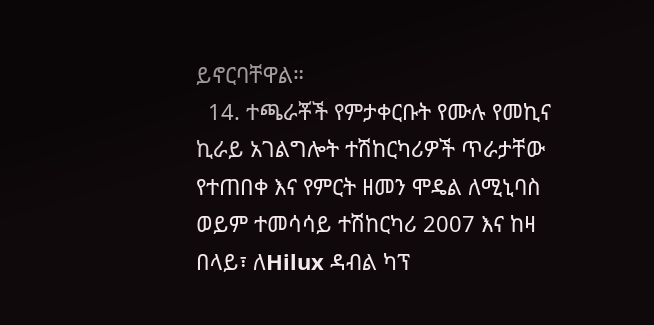ይኖርባቸዋል።
  14. ተጫራቾች የምታቀርቡት የሙሉ የመኪና ኪራይ አገልግሎት ተሽከርካሪዎች ጥራታቸው የተጠበቀ እና የምርት ዘመን ሞዴል ለሚኒባስ ወይም ተመሳሳይ ተሽከርካሪ 2007 እና ከዛ በላይ፣ ለHilux ዳብል ካፕ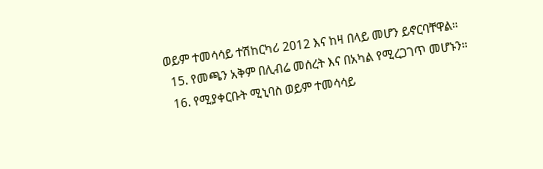ወይም ተመሳሳይ ተሽከርካሪ 2012 እና ከዛ በላይ መሆን ይኖርባቸዋል።
  15. የመጫን አቅም በሊብሬ መሰረት እና በአካል የሚረጋገጥ መሆኑን።
  16. የሚያቀርቡት ሚኒባስ ወይም ተመሳሳይ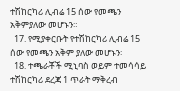ተሽከርካሪ ሊብሬ 15 ሰው የመጫን አቅምያለው መሆኑን።
  17. የሚያቀርቡት የተሽከርካሪ ሊብሬ 15 ሰው የመጫን አቅም ያለው መሆኑን፡
  18. ተጫራቾች ሚኒባስ ወይም ተመሳሳይ ተሽከርካሪ ደረጃ 1 ጥራት ማቅረብ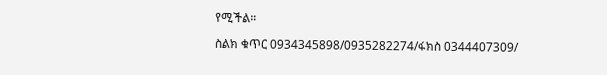የሚችል።

ስልክ ቁጥር 0934345898/0935282274/ፋክስ 0344407309/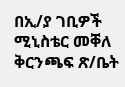በኢ/ያ ገቢዎች ሚኒስቴር መቐለ ቅርንጫፍ ጽ/ቤት